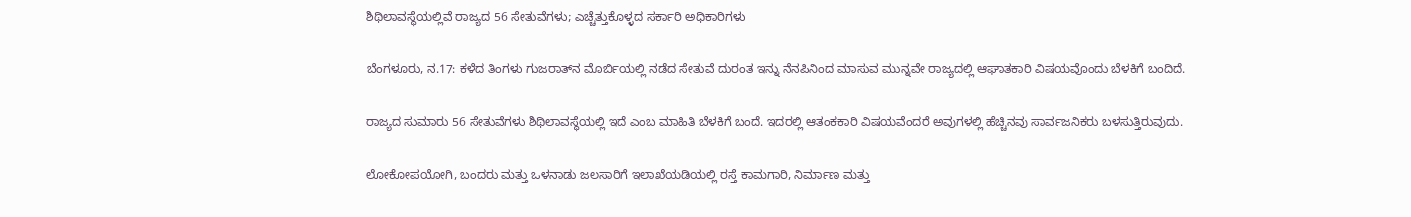ಶಿಥಿಲಾವಸ್ಥೆಯಲ್ಲಿವೆ ರಾಜ್ಯದ 56 ಸೇತುವೆಗಳು; ಎಚ್ಚೆತ್ತುಕೊಳ್ಳದ ಸರ್ಕಾರಿ ಅಧಿಕಾರಿಗಳು

ಬೆಂಗಳೂರು, ನ.17: ಕಳೆದ ತಿಂಗಳು ಗುಜರಾತ್‌ನ ಮೊರ್ಬಿಯಲ್ಲಿ ನಡೆದ ಸೇತುವೆ ದುರಂತ ಇನ್ನು ನೆನಪಿನಿಂದ ಮಾಸುವ ಮುನ್ನವೇ ರಾಜ್ಯದಲ್ಲಿ ಆಘಾತಕಾರಿ ವಿಷಯವೊಂದು ಬೆಳಕಿಗೆ ಬಂದಿದೆ.

ರಾಜ್ಯದ ಸುಮಾರು 56 ಸೇತುವೆಗಳು ಶಿಥಿಲಾವಸ್ಥೆಯಲ್ಲಿ ಇದೆ ಎಂಬ ಮಾಹಿತಿ ಬೆಳಕಿಗೆ ಬಂದೆ. ಇದರಲ್ಲಿ ಆತಂಕಕಾರಿ ವಿಷಯವೆಂದರೆ ಅವುಗಳಲ್ಲಿ ಹೆಚ್ಚಿನವು ಸಾರ್ವಜನಿಕರು ಬಳಸುತ್ತಿರುವುದು.

ಲೋಕೋಪಯೋಗಿ, ಬಂದರು ಮತ್ತು ಒಳನಾಡು ಜಲಸಾರಿಗೆ ಇಲಾಖೆಯಡಿಯಲ್ಲಿ ರಸ್ತೆ ಕಾಮಗಾರಿ, ನಿರ್ಮಾಣ ಮತ್ತು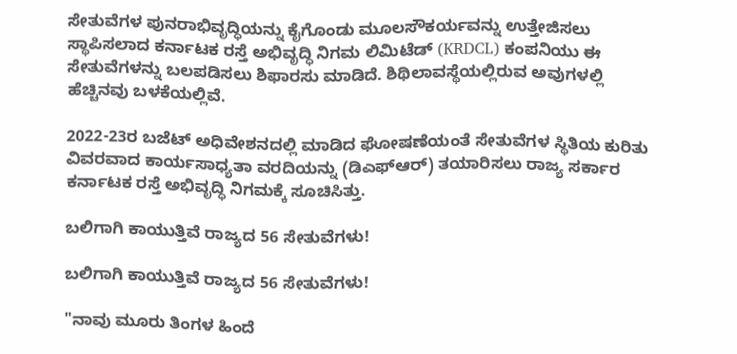ಸೇತುವೆಗಳ ಪುನರಾಭಿವೃದ್ಧಿಯನ್ನು ಕೈಗೊಂಡು ಮೂಲಸೌಕರ್ಯವನ್ನು ಉತ್ತೇಜಿಸಲು ಸ್ಥಾಪಿಸಲಾದ ಕರ್ನಾಟಕ ರಸ್ತೆ ಅಭಿವೃದ್ಧಿ ನಿಗಮ ಲಿಮಿಟೆಡ್ (KRDCL) ಕಂಪನಿಯು ಈ ಸೇತುವೆಗಳನ್ನು ಬಲಪಡಿಸಲು ಶಿಫಾರಸು ಮಾಡಿದೆ. ಶಿಥಿಲಾವಸ್ಥೆಯಲ್ಲಿರುವ ಅವುಗಳಲ್ಲಿ ಹೆಚ್ಚಿನವು ಬಳಕೆಯಲ್ಲಿವೆ.

2022-23ರ ಬಜೆಟ್ ಅಧಿವೇಶನದಲ್ಲಿ ಮಾಡಿದ ಘೋಷಣೆಯಂತೆ ಸೇತುವೆಗಳ ಸ್ಥಿತಿಯ ಕುರಿತು ವಿವರವಾದ ಕಾರ್ಯಸಾಧ್ಯತಾ ವರದಿಯನ್ನು (ಡಿಎಫ್‌ಆರ್) ತಯಾರಿಸಲು ರಾಜ್ಯ ಸರ್ಕಾರ ಕರ್ನಾಟಕ ರಸ್ತೆ ಅಭಿವೃದ್ಧಿ ನಿಗಮಕ್ಕೆ ಸೂಚಿಸಿತ್ತು.

ಬಲಿಗಾಗಿ ಕಾಯುತ್ತಿವೆ ರಾಜ್ಯದ 56 ಸೇತುವೆಗಳು!

ಬಲಿಗಾಗಿ ಕಾಯುತ್ತಿವೆ ರಾಜ್ಯದ 56 ಸೇತುವೆಗಳು!

"ನಾವು ಮೂರು ತಿಂಗಳ ಹಿಂದೆ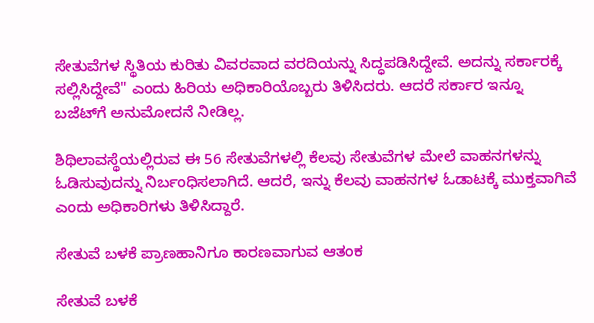ಸೇತುವೆಗಳ ಸ್ಥಿತಿಯ ಕುರಿತು ವಿವರವಾದ ವರದಿಯನ್ನು ಸಿದ್ಧಪಡಿಸಿದ್ದೇವೆ. ಅದನ್ನು ಸರ್ಕಾರಕ್ಕೆ ಸಲ್ಲಿಸಿದ್ದೇವೆ" ಎಂದು ಹಿರಿಯ ಅಧಿಕಾರಿಯೊಬ್ಬರು ತಿಳಿಸಿದರು. ಆದರೆ ಸರ್ಕಾರ ಇನ್ನೂ ಬಜೆಟ್‌ಗೆ ಅನುಮೋದನೆ ನೀಡಿಲ್ಲ.

ಶಿಥಿಲಾವಸ್ಥೆಯಲ್ಲಿರುವ ಈ 56 ಸೇತುವೆಗಳಲ್ಲಿ ಕೆಲವು ಸೇತುವೆಗಳ ಮೇಲೆ ವಾಹನಗಳನ್ನು ಓಡಿಸುವುದನ್ನು ನಿರ್ಬಂಧಿಸಲಾಗಿದೆ. ಆದರೆ, ಇನ್ನು ಕೆಲವು ವಾಹನಗಳ ಓಡಾಟಕ್ಕೆ ಮುಕ್ತವಾಗಿವೆ ಎಂದು ಅಧಿಕಾರಿಗಳು ತಿಳಿಸಿದ್ದಾರೆ.

ಸೇತುವೆ ಬಳಕೆ ಪ್ರಾಣಹಾನಿಗೂ ಕಾರಣವಾಗುವ ಆತಂಕ

ಸೇತುವೆ ಬಳಕೆ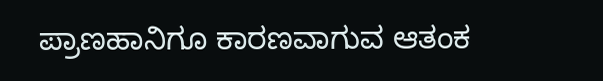ಪ್ರಾಣಹಾನಿಗೂ ಕಾರಣವಾಗುವ ಆತಂಕ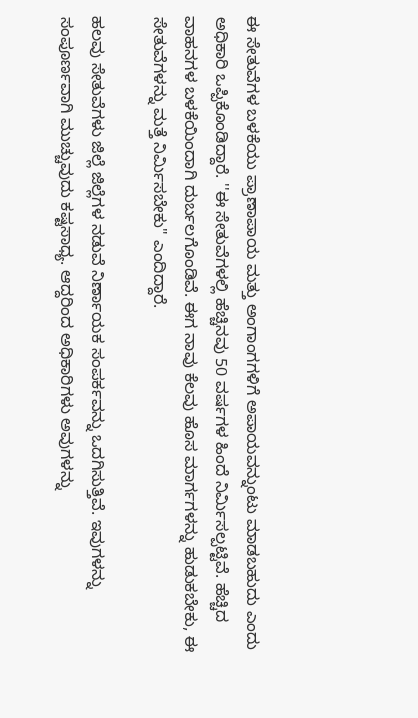ಈ ಸೇತುವೆಗಳ ಬಳಕೆಯು ಪ್ರಾಣಾಪಾಯ ಮತ್ತು ಅಂಗಾಂಗಗಳಿಗೆ ಅಪಾಯವನ್ನುಂಟು ಮಾಡಬಹುದು ಎಂದು ಅಧಿಕಾರಿ ಒಪ್ಪಿಕೊಂಡಿದ್ದಾರೆ. ''ಈ ಸೇತುವೆಗಳಲ್ಲಿ ಹೆಚ್ಚಿನವು 50 ವರ್ಷಗಳ ಹಿಂದೆ ನಿರ್ಮಿಸಲ್ಪಟ್ಟಿವೆ. ಹೆಚ್ಚಿದ ವಾಹನಗಳ ಬಳಕೆಯಿಂದಾಗಿ ದುರ್ಬಲಗೊಂಡಿವೆ. ಈಗ ನಾವು ಕೆಲವು ಹೊಸ ಮಾರ್ಗಗಳನ್ನು ಹುಡುಕಬೇಕು, ಈ ಸೇತುವೆಗಳನ್ನು ಮತ್ತೆ ನಿರ್ಮಿಸಬೇಕು" ಎಂದಿದ್ದಾರೆ.

ಹಲವು ಸೇತುವೆಗಳು ಜಿಲ್ಲೆ ಜಿಲ್ಲೆಗಳ ನಡುವೆ ನಿರ್ಣಾಯಕ ಸಂಪರ್ಕವನ್ನು ಒದಗಿಸುತ್ತಿವೆ. ಇವುಗಳನ್ನು ಸಂಪೂರ್ಣವಾಗಿ ಮುಚ್ಚುವುದು ಕಷ್ಟಸಾಧ್ಯ. ಆದ್ದರಿಂದ ಅಧಿಕಾರಿಗಳು ಅವುಗಳನ್ನು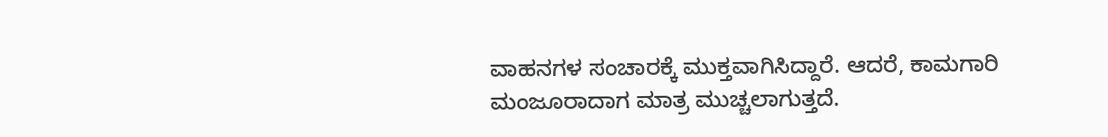ವಾಹನಗಳ ಸಂಚಾರಕ್ಕೆ ಮುಕ್ತವಾಗಿಸಿದ್ದಾರೆ. ಆದರೆ, ಕಾಮಗಾರಿ ಮಂಜೂರಾದಾಗ ಮಾತ್ರ ಮುಚ್ಚಲಾಗುತ್ತದೆ.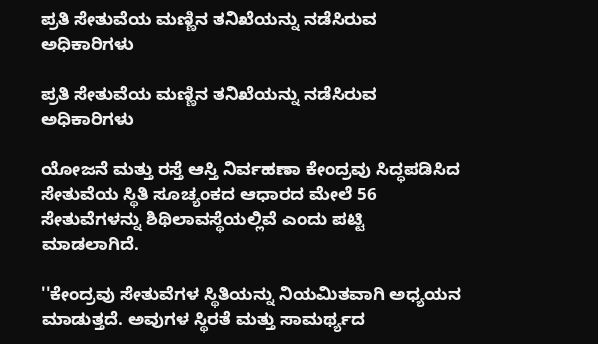ಪ್ರತಿ ಸೇತುವೆಯ ಮಣ್ಣಿನ ತನಿಖೆಯನ್ನು ನಡೆಸಿರುವ ಅಧಿಕಾರಿಗಳು

ಪ್ರತಿ ಸೇತುವೆಯ ಮಣ್ಣಿನ ತನಿಖೆಯನ್ನು ನಡೆಸಿರುವ ಅಧಿಕಾರಿಗಳು

ಯೋಜನೆ ಮತ್ತು ರಸ್ತೆ ಆಸ್ತಿ ನಿರ್ವಹಣಾ ಕೇಂದ್ರವು ಸಿದ್ಧಪಡಿಸಿದ ಸೇತುವೆಯ ಸ್ಥಿತಿ ಸೂಚ್ಯಂಕದ ಆಧಾರದ ಮೇಲೆ 56 ಸೇತುವೆಗಳನ್ನು ಶಿಥಿಲಾವಸ್ಥೆಯಲ್ಲಿವೆ ಎಂದು ಪಟ್ಟಿ ಮಾಡಲಾಗಿದೆ.

''ಕೇಂದ್ರವು ಸೇತುವೆಗಳ ಸ್ಥಿತಿಯನ್ನು ನಿಯಮಿತವಾಗಿ ಅಧ್ಯಯನ ಮಾಡುತ್ತದೆ. ಅವುಗಳ ಸ್ಥಿರತೆ ಮತ್ತು ಸಾಮರ್ಥ್ಯದ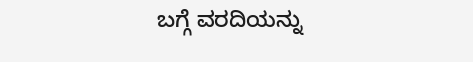ಬಗ್ಗೆ ವರದಿಯನ್ನು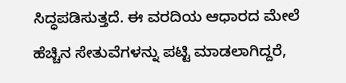ಸಿದ್ಧಪಡಿಸುತ್ತದೆ. ಈ ವರದಿಯ ಆಧಾರದ ಮೇಲೆ ಹೆಚ್ಚಿನ ಸೇತುವೆಗಳನ್ನು ಪಟ್ಟಿ ಮಾಡಲಾಗಿದ್ದರೆ,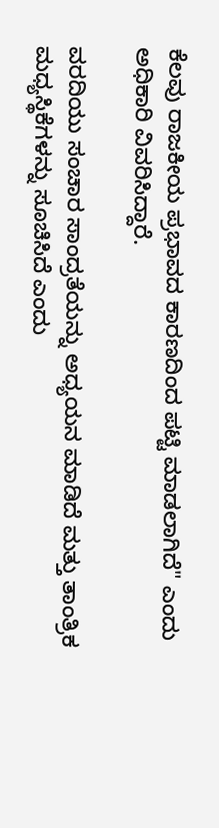ಕೆಲವು ರಾಜಕೀಯ ಪ್ರಭಾವದ ಕಾರಣದಿಂದ ಪಟ್ಟಿ ಮಾಡಲಾಗಿದೆ" ಎಂದು ಅಧಿಕಾರಿ ವಿವರಿಸಿದ್ದಾರೆ.

ವರದಿಯು ಸಂಚಾರ ಸಾಂದ್ರತೆಯನ್ನು ಅಧ್ಯಯನ ಮಾಡಿದೆ ಮತ್ತು ತಾಂತ್ರಿಕ ಮಧ್ಯಸ್ಥಿಕೆಗಳನ್ನು ಸೂಚಿಸಿದೆ ಎಂದು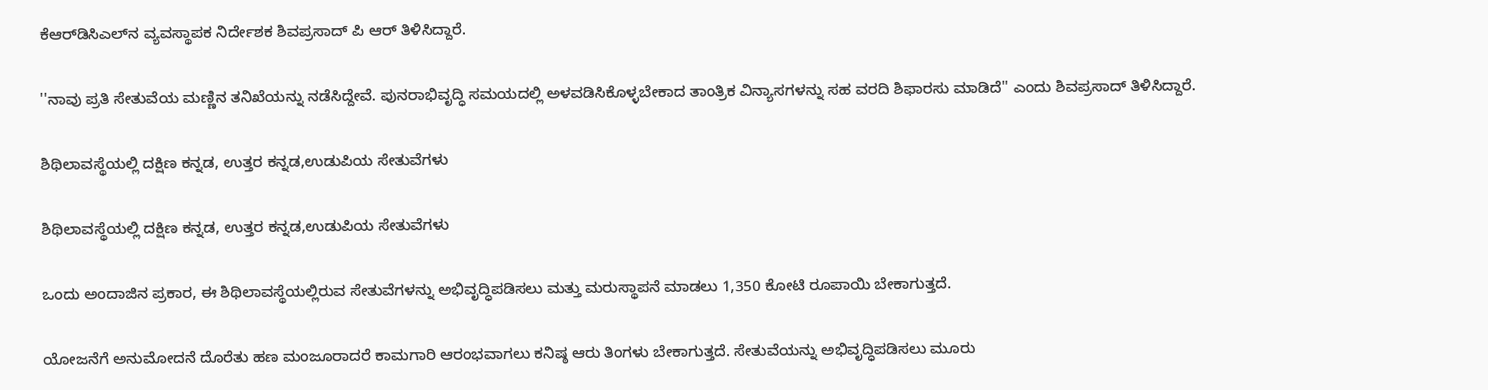ಕೆಆರ್‌ಡಿಸಿಎಲ್‌ನ ವ್ಯವಸ್ಥಾಪಕ ನಿರ್ದೇಶಕ ಶಿವಪ್ರಸಾದ್ ಪಿ ಆರ್ ತಿಳಿಸಿದ್ದಾರೆ.

''ನಾವು ಪ್ರತಿ ಸೇತುವೆಯ ಮಣ್ಣಿನ ತನಿಖೆಯನ್ನು ನಡೆಸಿದ್ದೇವೆ. ಪುನರಾಭಿವೃದ್ಧಿ ಸಮಯದಲ್ಲಿ ಅಳವಡಿಸಿಕೊಳ್ಳಬೇಕಾದ ತಾಂತ್ರಿಕ ವಿನ್ಯಾಸಗಳನ್ನು ಸಹ ವರದಿ ಶಿಫಾರಸು ಮಾಡಿದೆ'' ಎಂದು ಶಿವಪ್ರಸಾದ್ ತಿಳಿಸಿದ್ದಾರೆ.

ಶಿಥಿಲಾವಸ್ಥೆಯಲ್ಲಿ ದಕ್ಷಿಣ ಕನ್ನಡ, ಉತ್ತರ ಕನ್ನಡ,ಉಡುಪಿಯ ಸೇತುವೆಗಳು

ಶಿಥಿಲಾವಸ್ಥೆಯಲ್ಲಿ ದಕ್ಷಿಣ ಕನ್ನಡ, ಉತ್ತರ ಕನ್ನಡ,ಉಡುಪಿಯ ಸೇತುವೆಗಳು

ಒಂದು ಅಂದಾಜಿನ ಪ್ರಕಾರ, ಈ ಶಿಥಿಲಾವಸ್ಥೆಯಲ್ಲಿರುವ ಸೇತುವೆಗಳನ್ನು ಅಭಿವೃದ್ಧಿಪಡಿಸಲು ಮತ್ತು ಮರುಸ್ಥಾಪನೆ ಮಾಡಲು 1,350 ಕೋಟಿ ರೂಪಾಯಿ ಬೇಕಾಗುತ್ತದೆ.

ಯೋಜನೆಗೆ ಅನುಮೋದನೆ ದೊರೆತು ಹಣ ಮಂಜೂರಾದರೆ ಕಾಮಗಾರಿ ಆರಂಭವಾಗಲು ಕನಿಷ್ಠ ಆರು ತಿಂಗಳು ಬೇಕಾಗುತ್ತದೆ. ಸೇತುವೆಯನ್ನು ಅಭಿವೃದ್ಧಿಪಡಿಸಲು ಮೂರು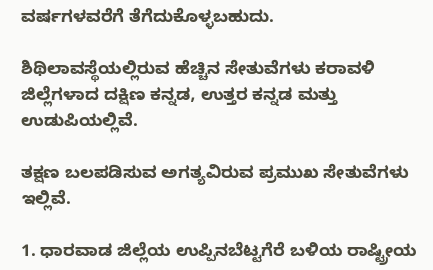ವರ್ಷಗಳವರೆಗೆ ತೆಗೆದುಕೊಳ್ಳಬಹುದು.

ಶಿಥಿಲಾವಸ್ಥೆಯಲ್ಲಿರುವ ಹೆಚ್ಚಿನ ಸೇತುವೆಗಳು ಕರಾವಳಿ ಜಿಲ್ಲೆಗಳಾದ ದಕ್ಷಿಣ ಕನ್ನಡ, ಉತ್ತರ ಕನ್ನಡ ಮತ್ತು ಉಡುಪಿಯಲ್ಲಿವೆ.

ತಕ್ಷಣ ಬಲಪಡಿಸುವ ಅಗತ್ಯವಿರುವ ಪ್ರಮುಖ ಸೇತುವೆಗಳು ಇಲ್ಲಿವೆ.

1. ಧಾರವಾಡ ಜಿಲ್ಲೆಯ ಉಪ್ಪಿನಬೆಟ್ಟಗೆರೆ ಬಳಿಯ ರಾಷ್ಟ್ರೀಯ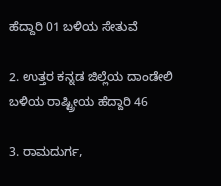ಹೆದ್ದಾರಿ 01 ಬಳಿಯ ಸೇತುವೆ

2. ಉತ್ತರ ಕನ್ನಡ ಜಿಲ್ಲೆಯ ದಾಂಡೇಲಿ ಬಳಿಯ ರಾಷ್ಟ್ರೀಯ ಹೆದ್ದಾರಿ 46

3. ರಾಮದುರ್ಗ,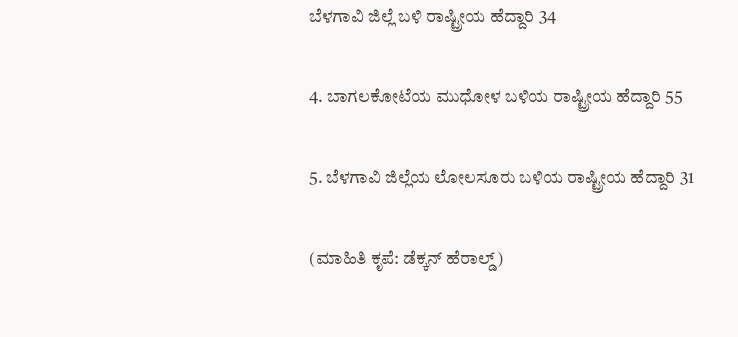ಬೆಳಗಾವಿ ಜಿಲ್ಲೆ ಬಳಿ ರಾಷ್ಟ್ರೀಯ ಹೆದ್ದಾರಿ 34

4. ಬಾಗಲಕೋಟೆಯ ಮುಧೋಳ ಬಳಿಯ ರಾಷ್ಟ್ರೀಯ ಹೆದ್ದಾರಿ 55

5. ಬೆಳಗಾವಿ ಜಿಲ್ಲೆಯ ಲೋಲಸೂರು ಬಳಿಯ ರಾಷ್ಟ್ರೀಯ ಹೆದ್ದಾರಿ 31

(ಮಾಹಿತಿ ಕೃಪೆ: ಡೆಕ್ಕನ್ ಹೆರಾಲ್ಡ್)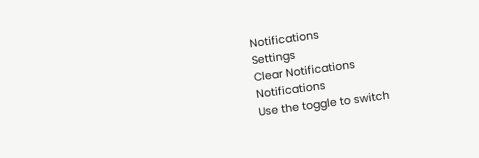Notifications
Settings
Clear Notifications
Notifications
Use the toggle to switch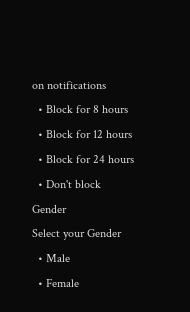on notifications
  • Block for 8 hours
  • Block for 12 hours
  • Block for 24 hours
  • Don't block
Gender
Select your Gender
  • Male
  • Female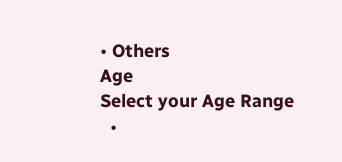• Others
Age
Select your Age Range
  •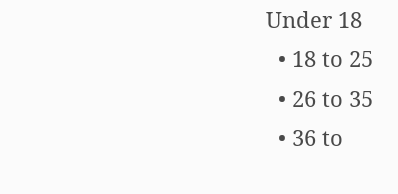Under 18
  • 18 to 25
  • 26 to 35
  • 36 to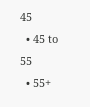45
  • 45 to 55
  • 55+